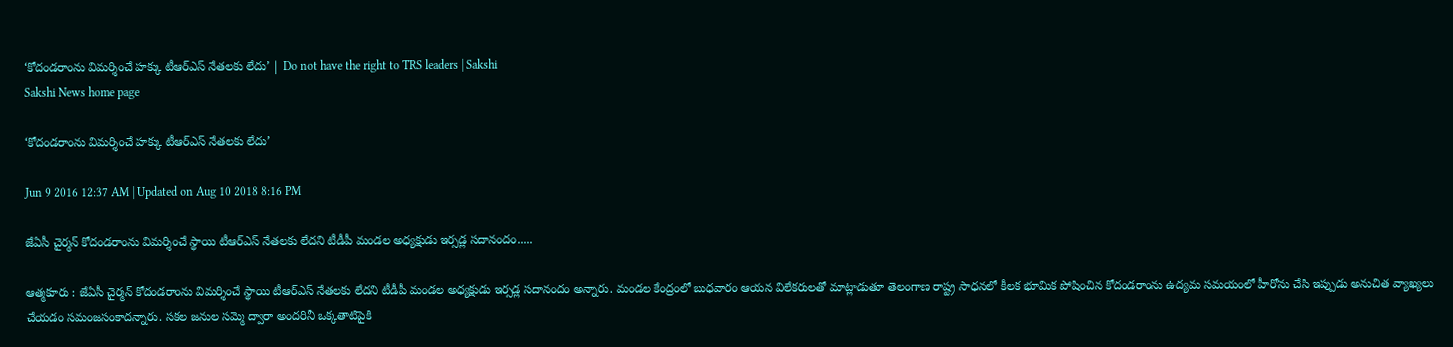‘కోదండరాంను విమర్శించే హక్కు టీఆర్‌ఎస్ నేతలకు లేదు’ | Do not have the right to TRS leaders | Sakshi
Sakshi News home page

‘కోదండరాంను విమర్శించే హక్కు టీఆర్‌ఎస్ నేతలకు లేదు’

Jun 9 2016 12:37 AM | Updated on Aug 10 2018 8:16 PM

జేఏసీ చైర్మన్ కోదండరాంను విమర్శించే స్థాయి టీఆర్‌ఎస్ నేతలకు లేదని టీడీపీ మండల అధ్యక్షుడు ఇర్సడ్ల సదానందం.....

ఆత్మకూరు : జేఏసీ చైర్మన్ కోదండరాంను విమర్శించే స్థాయి టీఆర్‌ఎస్ నేతలకు లేదని టీడీపీ మండల అధ్యక్షుడు ఇర్సడ్ల సదానందం అన్నారు. మండల కేంద్రంలో బుధవారం ఆయన విలేకరులతో మాట్లాడుతూ తెలంగాణ రాష్ట్ర సాధనలో కీలక భూమిక పోషించిన కోదండరాంను ఉద్యమ సమయంలో హీరోను చేసి ఇప్పుడు అనుచిత వ్యాఖ్యలు చేయడం సమంజసంకాదన్నారు. సకల జనుల సమ్మె ద్వారా అందరినీ ఒక్కతాటిపైకి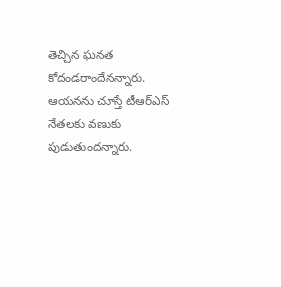తెచ్చిన ఘనత కోదండరాందేనన్నారు. ఆయనను చూస్తే టీఆర్‌ఎస్ నేతలకు వణుకు పుడుతుందన్నారు.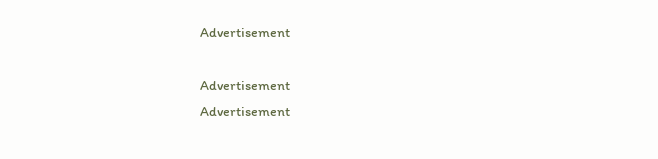Advertisement

Advertisement
Advertisement